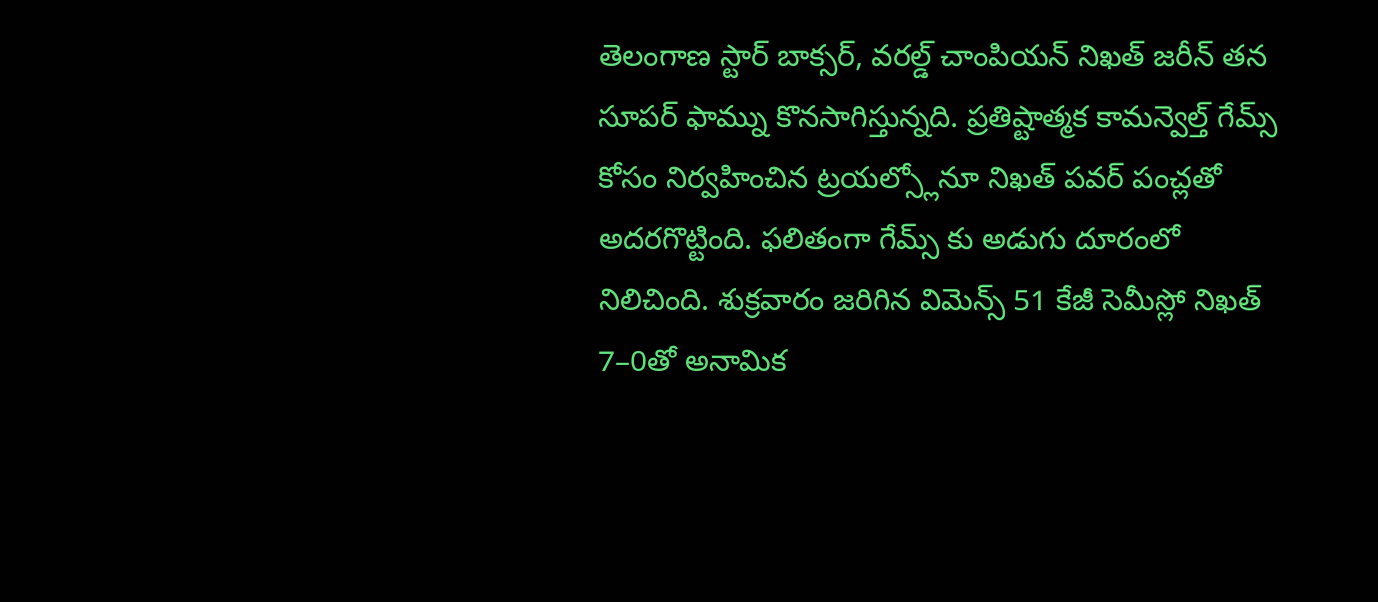తెలంగాణ స్టార్ బాక్సర్, వరల్డ్ చాంపియన్ నిఖత్ జరీన్ తన సూపర్ ఫామ్ను కొనసాగిస్తున్నది. ప్రతిష్టాత్మక కామన్వెల్త్ గేమ్స్ కోసం నిర్వహించిన ట్రయల్స్లోనూ నిఖత్ పవర్ పంచ్లతో అదరగొట్టింది. ఫలితంగా గేమ్స్ కు అడుగు దూరంలో నిలిచింది. శుక్రవారం జరిగిన విమెన్స్ 51 కేజీ సెమీస్లో నిఖత్ 7–0తో అనామిక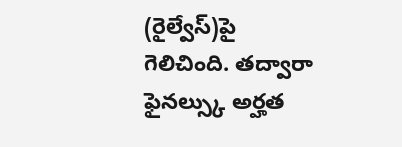(రైల్వేస్)పై గెలిచింది. తద్వారా ఫైనల్స్కు అర్హత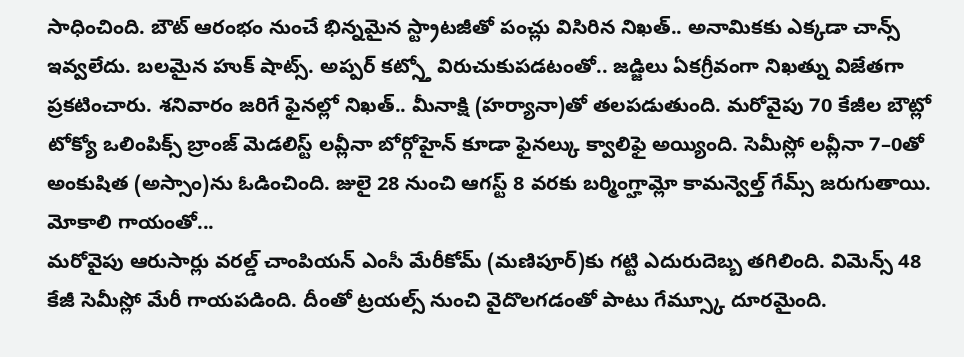సాధించింది. బౌట్ ఆరంభం నుంచే భిన్నమైన స్ట్రాటజీతో పంచ్లు విసిరిన నిఖత్.. అనామికకు ఎక్కడా చాన్స్ ఇవ్వలేదు. బలమైన హుక్ షాట్స్. అప్పర్ కట్స్తో విరుచుకుపడటంతో.. జడ్జిలు ఏకగ్రీవంగా నిఖత్ను విజేతగా ప్రకటించారు. శనివారం జరిగే ఫైనల్లో నిఖత్.. మీనాక్షి (హర్యానా)తో తలపడుతుంది. మరోవైపు 70 కేజీల బౌట్లో టోక్యో ఒలింపిక్స్ బ్రాంజ్ మెడలిస్ట్ లవ్లీనా బోర్గోహైన్ కూడా ఫైనల్కు క్వాలిఫై అయ్యింది. సెమీస్లో లవ్లీనా 7–0తో అంకుషిత (అస్సాం)ను ఓడించింది. జులై 28 నుంచి ఆగస్ట్ 8 వరకు బర్మింగ్హామ్లో కామన్వెల్త్ గేమ్స్ జరుగుతాయి.
మోకాలి గాయంతో...
మరోవైపు ఆరుసార్లు వరల్డ్ చాంపియన్ ఎంసీ మేరీకోమ్ (మణిపూర్)కు గట్టి ఎదురుదెబ్బ తగిలింది. విమెన్స్ 48 కేజీ సెమీస్లో మేరీ గాయపడింది. దీంతో ట్రయల్స్ నుంచి వైదొలగడంతో పాటు గేమ్స్కూ దూరమైంది.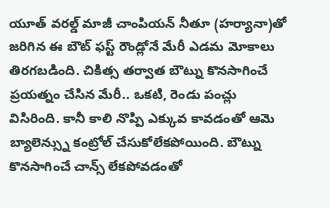యూత్ వరల్డ్ మాజీ చాంపియన్ నీతూ (హర్యానా)తో జరిగిన ఈ బౌట్ ఫస్ట్ రౌండ్లోనే మేరీ ఎడమ మోకాలు తిరగబడింది. చికిత్స తర్వాత బౌట్ను కొనసాగించే ప్రయత్నం చేసిన మేరీ.. ఒకటి, రెండు పంచ్లు విసిరింది. కానీ కాలి నొప్పి ఎక్కువ కావడంతో ఆమె బ్యాలెన్స్ను కంట్రోల్ చేసుకోలేకపోయింది. బౌట్ను కొనసాగించే చాన్స్ లేకపోవడంతో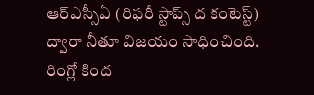ఆర్ఎస్సీఏ (రిఫరీ స్టాప్స్ ద కంటెస్ట్) ద్వారా నీతూ విజయం సాధించింది. రింగ్లో కింద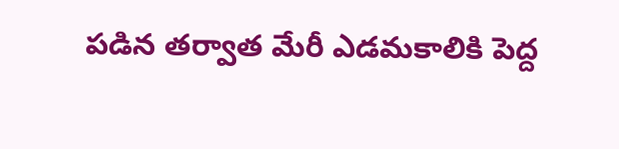పడిన తర్వాత మేరీ ఎడమకాలికి పెద్ద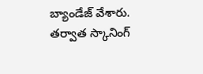బ్యాండేజ్ వేశారు. తర్వాత స్కానింగ్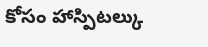కోసం హాస్పిటల్కు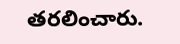తరలించారు.